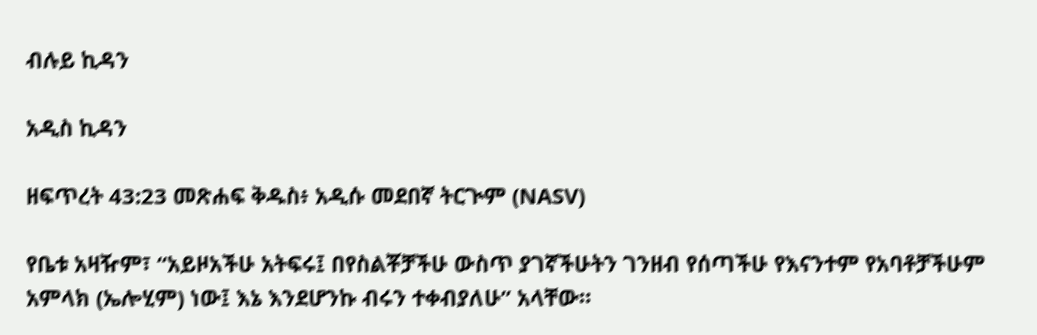ብሉይ ኪዳን

አዲስ ኪዳን

ዘፍጥረት 43:23 መጽሐፍ ቅዱስ፥ አዲሱ መደበኛ ትርጒም (NASV)

የቤቱ አዛዥም፣ “አይዞአችሁ አትፍሩ፤ በየስልቾቻችሁ ውስጥ ያገኛችሁትን ገንዘብ የሰጣችሁ የእናንተም የአባቶቻችሁም አምላክ (ኤሎሂም) ነው፤ እኔ እንደሆንኩ ብሩን ተቀብያለሁ” አላቸው።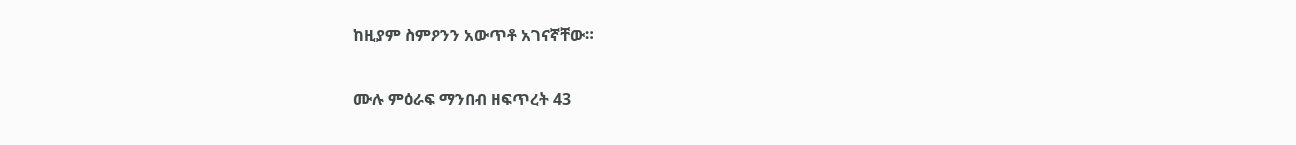ከዚያም ስምዖንን አውጥቶ አገናኛቸው።

ሙሉ ምዕራፍ ማንበብ ዘፍጥረት 43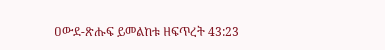ዐውደ-ጽሑፍ ይመልከቱ ዘፍጥረት 43:23